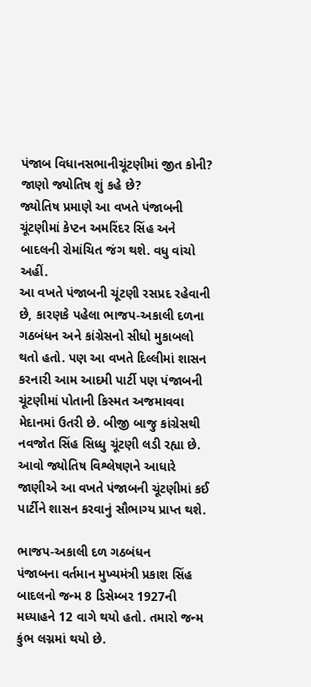પંજાબ વિધાનસભાનીચૂંટણીમાં જીત કોની? જાણો જ્યોતિષ શું કહે છે?
જ્યોતિષ પ્રમાણે આ વખતે પંજાબની ચૂંટણીમાં કેપ્ટન અમરિંદર સિંહ અને બાદલની રોમાંચિત જંગ થશે. વધુ વાંચો અહીં.
આ વખતે પંજાબની ચૂંટણી રસપ્રદ રહેવાની છે, કારણકે પહેલા ભાજપ-અકાલી દળના ગઠબંધન અને કાંગ્રેસનો સીધો મુકાબલો થતો હતો. પણ આ વખતે દિલ્લીમાં શાસન કરનારી આમ આદમી પાર્ટી પણ પંજાબની ચૂંટણીમાં પોતાની કિસ્મત અજમાવવા મેદાનમાં ઉતરી છે. બીજી બાજુ કાંગ્રેસથી નવજોત સિંહ સિધ્ધુ ચૂંટણી લડી રહ્યા છે. આવો જ્યોતિષ વિશ્લેષણને આધારે જાણીએ આ વખતે પંજાબની ચૂંટણીમાં કઈ પાર્ટીને શાસન કરવાનું સૌભાગ્ય પ્રાપ્ત થશે.

ભાજપ-અકાલી દળ ગઠબંધન
પંજાબના વર્તમાન મુખ્યમંત્રી પ્રકાશ સિંહ બાદલનો જન્મ 8 ડિસેમ્બર 1927ની મધ્યાહને 12 વાગે થયો હતો. તમારો જન્મ કુંભ લગ્નમાં થયો છે.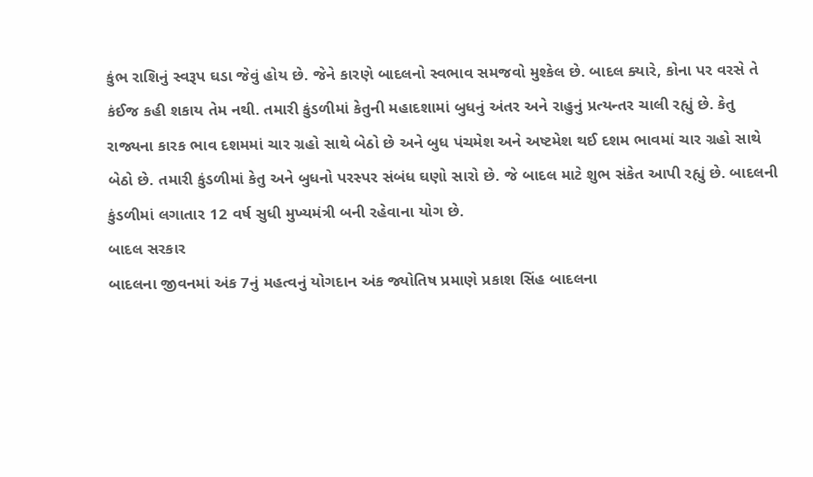કુંભ રાશિનું સ્વરૂપ ઘડા જેવું હોય છે. જેને કારણે બાદલનો સ્વભાવ સમજવો મુશ્કેલ છે. બાદલ ક્યારે, કોના પર વરસે તે કંઈજ કહી શકાય તેમ નથી. તમારી કુંડળીમાં કેતુની મહાદશામાં બુધનું અંતર અને રાહુનું પ્રત્યન્તર ચાલી રહ્યું છે. કેતુ રાજ્યના કારક ભાવ દશમમાં ચાર ગ્રહો સાથે બેઠો છે અને બુધ પંચમેશ અને અષ્ટમેશ થઈ દશમ ભાવમાં ચાર ગ્રહો સાથે બેઠો છે. તમારી કુંડળીમાં કેતુ અને બુધનો પરસ્પર સંબંધ ઘણો સારો છે. જે બાદલ માટે શુભ સંકેત આપી રહ્યું છે. બાદલની કુંડળીમાં લગાતાર 12 વર્ષ સુધી મુખ્યમંત્રી બની રહેવાના યોગ છે.
બાદલ સરકાર
બાદલના જીવનમાં અંક 7નું મહત્વનું યોગદાન અંક જ્યોતિષ પ્રમાણે પ્રકાશ સિંહ બાદલના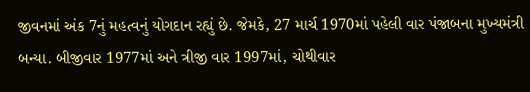જીવનમાં અંક 7નું મહત્વનું યોગદાન રહ્યું છે. જેમકે, 27 માર્ચ 1970માં પહેલી વાર પંજાબના મુખ્યમંત્રી બન્યા. બીજીવાર 1977માં અને ત્રીજી વાર 1997માં, ચોથીવાર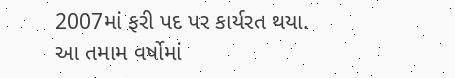2007માં ફરી પદ પર કાર્યરત થયા. આ તમામ વર્ષોમાં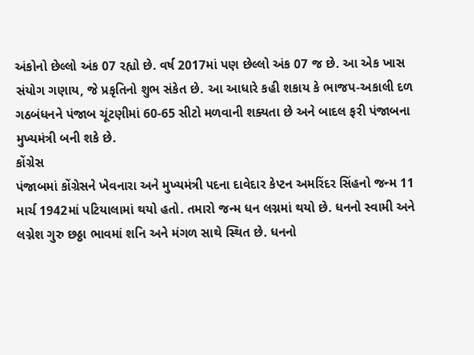અંકોનો છેલ્લો અંક 07 રહ્યો છે. વર્ષ 2017માં પણ છેલ્લો અંક 07 જ છે. આ એક ખાસ સંયોગ ગણાય, જે પ્રકૃતિનો શુભ સંકેત છે. આ આધારે કહી શકાય કે ભાજપ-અકાલી દળ ગઠબંધનને પંજાબ ચૂંટણીમાં 60-65 સીટો મળવાની શક્યતા છે અને બાદલ ફરી પંજાબના મુખ્યમંત્રી બની શકે છે.
કોંગ્રેસ
પંજાબમાં કોંગ્રેસને ખેવનારા અને મુખ્યમંત્રી પદના દાવેદાર કેપ્ટન અમરિંદર સિંહનો જન્મ 11 માર્ચ 1942માં પટિયાલામાં થયો હતો. તમારો જન્મ ધન લગ્નમાં થયો છે. ધનનો સ્વામી અને લગ્નેશ ગુરુ છઠ્ઠા ભાવમાં શનિ અને મંગળ સાથે સ્થિત છે. ધનનો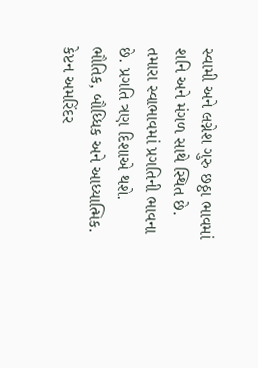સ્વામી અને લગ્નેશ ગુરુ છઠ્ઠા ભાવમાં શનિ અને મંગળ સાથે સ્થિત છે. તમારા સ્વાભાવમાં પ્રગતિની ભાવના છે. પ્રગતિ ત્રણ દિશાએ થશે. ભૌતિક, બૌધ્ધિક અને આધ્યાત્મિક.
કેપ્ટન અમરિંદર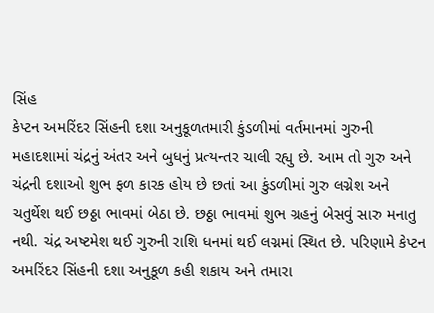સિંહ
કેપ્ટન અમરિંદર સિંહની દશા અનુકૂળતમારી કુંડળીમાં વર્તમાનમાં ગુરુની મહાદશામાં ચંદ્રનું અંતર અને બુધનું પ્રત્યન્તર ચાલી રહ્યુ છે. આમ તો ગુરુ અને ચંદ્રની દશાઓ શુભ ફળ કારક હોય છે છતાં આ કુંડળીમાં ગુરુ લગ્નેશ અને ચતુર્થેશ થઈ છઠ્ઠા ભાવમાં બેઠા છે. છઠ્ઠા ભાવમાં શુભ ગ્રહનું બેસવું સારુ મનાતુ નથી. ચંદ્ર અષ્ટમેશ થઈ ગુરુની રાશિ ધનમાં થઈ લગ્નમાં સ્થિત છે. પરિણામે કેપ્ટન અમરિંદર સિંહની દશા અનુકૂળ કહી શકાય અને તમારા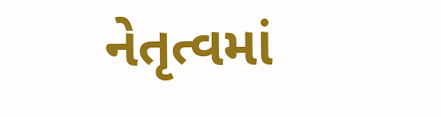નેતૃત્વમાં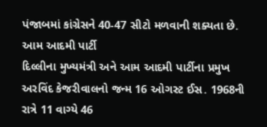પંજાબમાં કાંગ્રેસને 40-47 સીટો મળવાની શક્યતા છે.
આમ આદમી પાર્ટી
દિલ્લીના મુખ્યમંત્રી અને આમ આદમી પાર્ટીના પ્રમુખ અરવિંદ કેજરીવાલનો જન્મ 16 ઓગસ્ટ ઈસ. 1968ની રાત્રે 11 વાગ્યે 46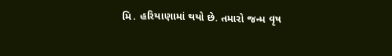મિ. હરિયાણામાં થયો છે. તમારો જન્મ વૃષ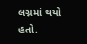લગ્નમાં થયો હતો.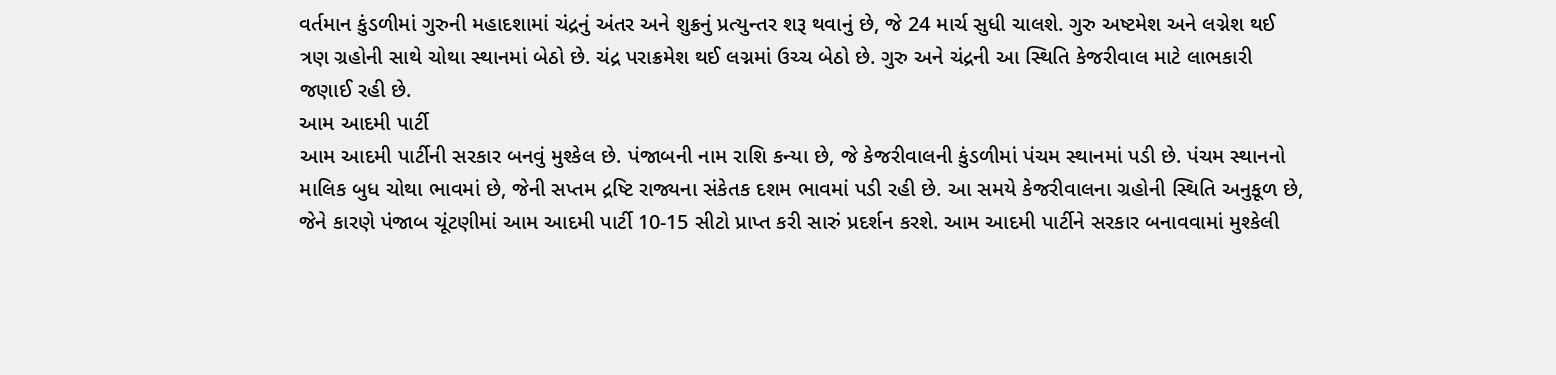વર્તમાન કુંડળીમાં ગુરુની મહાદશામાં ચંદ્રનું અંતર અને શુક્રનું પ્રત્યુન્તર શરૂ થવાનું છે, જે 24 માર્ચ સુધી ચાલશે. ગુરુ અષ્ટમેશ અને લગ્નેશ થઈ ત્રણ ગ્રહોની સાથે ચોથા સ્થાનમાં બેઠો છે. ચંદ્ર પરાક્રમેશ થઈ લગ્નમાં ઉચ્ચ બેઠો છે. ગુરુ અને ચંદ્રની આ સ્થિતિ કેજરીવાલ માટે લાભકારી જણાઈ રહી છે.
આમ આદમી પાર્ટી
આમ આદમી પાર્ટીની સરકાર બનવું મુશ્કેલ છે. પંજાબની નામ રાશિ કન્યા છે, જે કેજરીવાલની કુંડળીમાં પંચમ સ્થાનમાં પડી છે. પંચમ સ્થાનનો માલિક બુધ ચોથા ભાવમાં છે, જેની સપ્તમ દ્રષ્ટિ રાજ્યના સંકેતક દશમ ભાવમાં પડી રહી છે. આ સમયે કેજરીવાલના ગ્રહોની સ્થિતિ અનુકૂળ છે, જેને કારણે પંજાબ ચૂંટણીમાં આમ આદમી પાર્ટી 10-15 સીટો પ્રાપ્ત કરી સારું પ્રદર્શન કરશે. આમ આદમી પાર્ટીને સરકાર બનાવવામાં મુશ્કેલી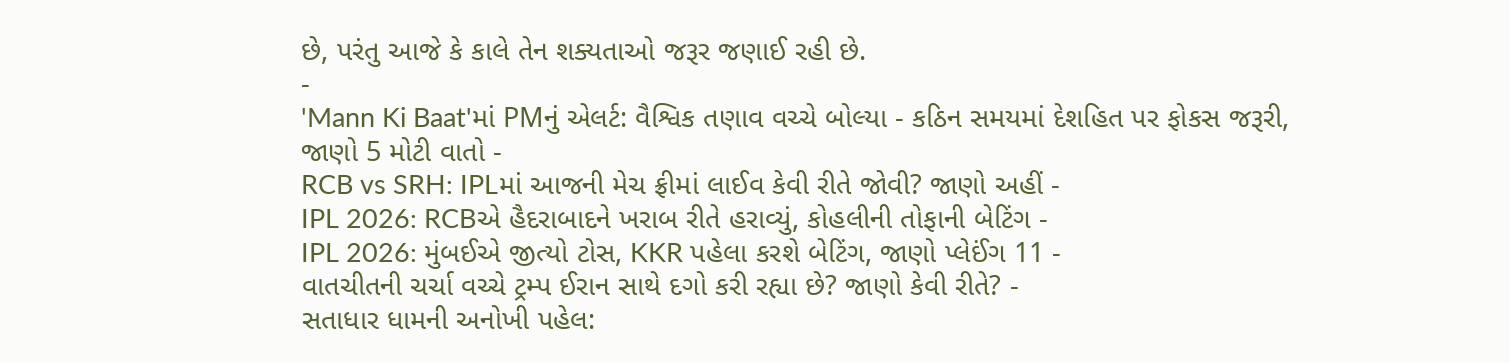છે, પરંતુ આજે કે કાલે તેન શક્યતાઓ જરૂર જણાઈ રહી છે.
-
'Mann Ki Baat'માં PMનું એલર્ટ: વૈશ્વિક તણાવ વચ્ચે બોલ્યા - કઠિન સમયમાં દેશહિત પર ફોકસ જરૂરી, જાણો 5 મોટી વાતો -
RCB vs SRH: IPLમાં આજની મેચ ફ્રીમાં લાઈવ કેવી રીતે જોવી? જાણો અહીં -
IPL 2026: RCBએ હૈદરાબાદને ખરાબ રીતે હરાવ્યું, કોહલીની તોફાની બેટિંગ -
IPL 2026: મુંબઈએ જીત્યો ટોસ, KKR પહેલા કરશે બેટિંગ, જાણો પ્લેઈંગ 11 -
વાતચીતની ચર્ચા વચ્ચે ટ્રમ્પ ઈરાન સાથે દગો કરી રહ્યા છે? જાણો કેવી રીતે? -
સતાધાર ધામની અનોખી પહેલ: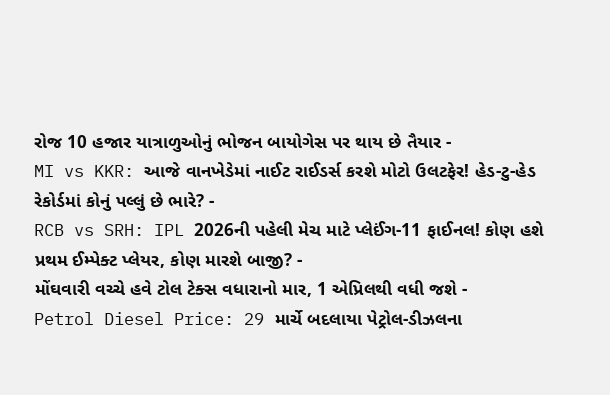રોજ 10 હજાર યાત્રાળુઓનું ભોજન બાયોગેસ પર થાય છે તૈયાર -
MI vs KKR: આજે વાનખેડેમાં નાઈટ રાઈડર્સ કરશે મોટો ઉલટફેર! હેડ-ટુ-હેડ રેકોર્ડમાં કોનું પલ્લું છે ભારે? -
RCB vs SRH: IPL 2026ની પહેલી મેચ માટે પ્લેઈંગ-11 ફાઈનલ! કોણ હશે પ્રથમ ઈમ્પેક્ટ પ્લેયર, કોણ મારશે બાજી? -
મોંઘવારી વચ્ચે હવે ટોલ ટેક્સ વધારાનો માર, 1 એપ્રિલથી વધી જશે -
Petrol Diesel Price: 29 માર્ચે બદલાયા પેટ્રોલ-ડીઝલના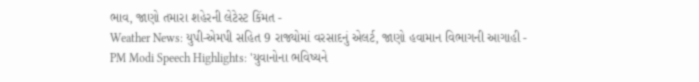ભાવ, જાણો તમારા શહેરની લેટેસ્ટ કિંમત -
Weather News: યુપી-એમપી સહિત 9 રાજ્યોમાં વરસાદનું એલર્ટ, જાણો હવામાન વિભાગની આગાહી -
PM Modi Speech Highlights: 'યુવાનોના ભવિષ્યને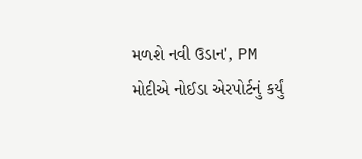મળશે નવી ઉડાન', PM મોદીએ નોઈડા એરપોર્ટનું કર્યું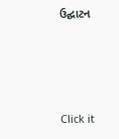ઉદ્ઘાટન






Click it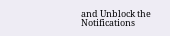and Unblock the Notifications